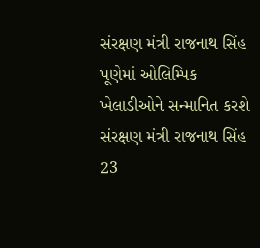સંરક્ષણ મંત્રી રાજનાથ સિંહ પૂણેમાં ઓલિમ્પિક ખેલાડીઓને સન્માનિત કરશે
સંરક્ષણ મંત્રી રાજનાથ સિંહ 23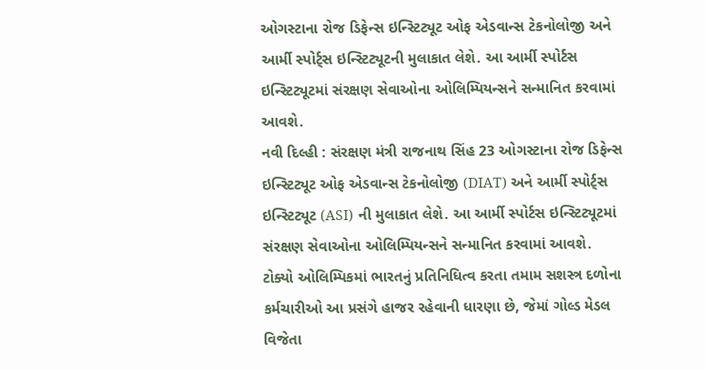ઓગસ્ટાના રોજ ડિફેન્સ ઇન્સ્ટિટ્યૂટ ઓફ એડવાન્સ ટેકનોલોજી અને આર્મી સ્પોર્ટ્સ ઇન્સ્ટિટ્યૂટની મુલાકાત લેશે. આ આર્મી સ્પોર્ટસ ઇન્સ્ટિટ્યૂટમાં સંરક્ષણ સેવાઓના ઓલિમ્પિયન્સને સન્માનિત કરવામાં આવશે.
નવી દિલ્હી : સંરક્ષણ મંત્રી રાજનાથ સિંહ 23 ઓગસ્ટાના રોજ ડિફેન્સ ઇન્સ્ટિટ્યૂટ ઓફ એડવાન્સ ટેકનોલોજી (DIAT) અને આર્મી સ્પોર્ટ્સ ઇન્સ્ટિટ્યૂટ (ASI) ની મુલાકાત લેશે. આ આર્મી સ્પોર્ટસ ઇન્સ્ટિટ્યૂટમાં સંરક્ષણ સેવાઓના ઓલિમ્પિયન્સને સન્માનિત કરવામાં આવશે.
ટોક્યો ઓલિમ્પિકમાં ભારતનું પ્રતિનિધિત્વ કરતા તમામ સશસ્ત્ર દળોના કર્મચારીઓ આ પ્રસંગે હાજર રહેવાની ધારણા છે, જેમાં ગોલ્ડ મેડલ વિજેતા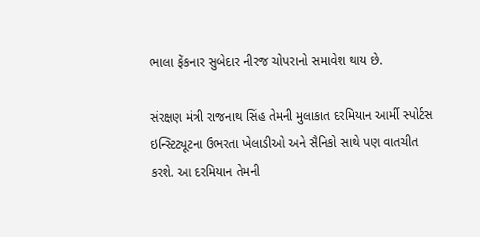ભાલા ફેંકનાર સુબેદાર નીરજ ચોપરાનો સમાવેશ થાય છે.

સંરક્ષણ મંત્રી રાજનાથ સિંહ તેમની મુલાકાત દરમિયાન આર્મી સ્પોર્ટસ ઇન્સ્ટિટ્યૂટના ઉભરતા ખેલાડીઓ અને સૈનિકો સાથે પણ વાતચીત કરશે. આ દરમિયાન તેમની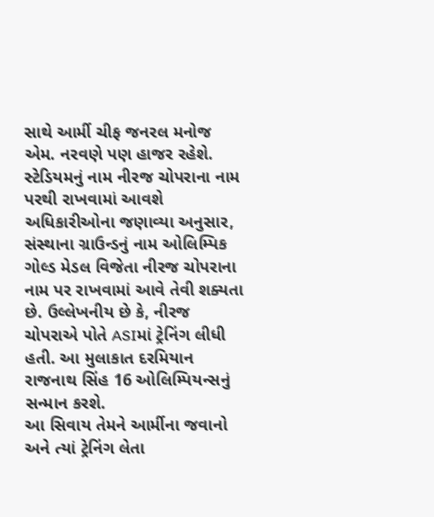સાથે આર્મી ચીફ જનરલ મનોજ એમ. નરવણે પણ હાજર રહેશે.
સ્ટેડિયમનું નામ નીરજ ચોપરાના નામ પરથી રાખવામાં આવશે
અધિકારીઓના જણાવ્યા અનુસાર, સંસ્થાના ગ્રાઉન્ડનું નામ ઓલિમ્પિક ગોલ્ડ મેડલ વિજેતા નીરજ ચોપરાના નામ પર રાખવામાં આવે તેવી શક્યતા છે. ઉલ્લેખનીય છે કે, નીરજ ચોપરાએ પોતે ASIમાં ટ્રેનિંગ લીધી હતી. આ મુલાકાત દરમિયાન રાજનાથ સિંહ 16 ઓલિમ્પિયન્સનું સન્માન કરશે.
આ સિવાય તેમને આર્મીના જવાનો અને ત્યાં ટ્રેનિંગ લેતા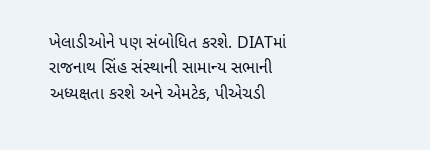ખેલાડીઓને પણ સંબોધિત કરશે. DIATમાં રાજનાથ સિંહ સંસ્થાની સામાન્ય સભાની અધ્યક્ષતા કરશે અને એમટેક, પીએચડી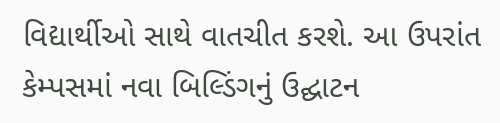વિદ્યાર્થીઓ સાથે વાતચીત કરશે. આ ઉપરાંત કેમ્પસમાં નવા બિલ્ડિંગનું ઉદ્ઘાટન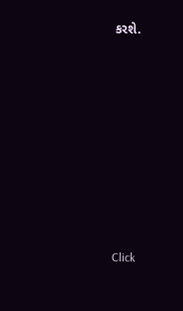કરશે.












Click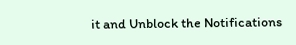it and Unblock the Notifications